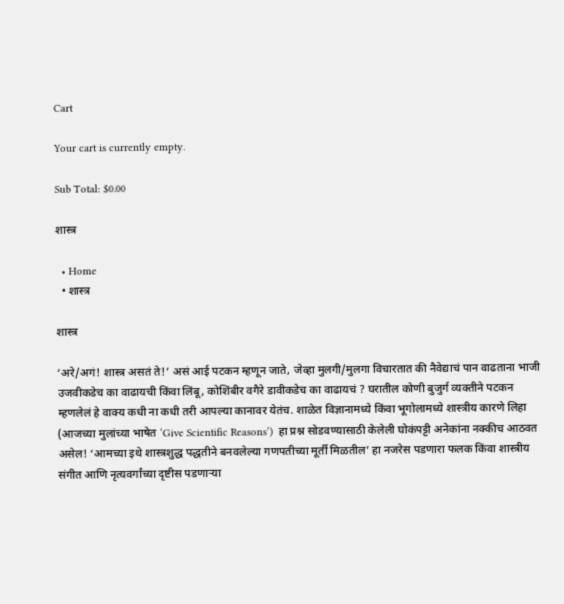Cart

Your cart is currently empty.

Sub Total: $0.00

शास्त्र

  • Home
  • शास्त्र

शास्त्र

‘अरे/अगं! शास्त्र असतं ते!’ असं आई पटकन म्हणून जाते, जेव्हा मुलगी/मुलगा विचारतात की नैवेद्याचं पान वाढताना भाजी उजवीकडेच का वाढायची किंवा लिंबू, कोशिंबीर वगैरे डावीकडेच का वाढायचं ? घरातील कोणी बुजुर्ग व्यक्तीने पटकन म्हणलेलं हे वाक्य कधी ना कधी तरी आपल्या कानावर येतंच. शाळेत विज्ञानामध्ये किंवा भूगोलामध्ये शास्त्रीय कारणे लिहा (आजच्या मुलांच्या भाषेत ‘Give Scientific Reasons’)  हा प्रश्न सोडवण्यासाठी केलेली घोकंपट्टी अनेकांना नक्कीच आठवत असेल! ‘आमच्या इथे शास्त्रशुद्ध पद्धतीने बनवलेल्या गणपतीच्या मूर्ती मिळतील’ हा नजरेस पडणारा फलक किंवा शास्त्रीय संगीत आणि नृत्यवर्गांच्या दृष्टीस पडणाऱ्या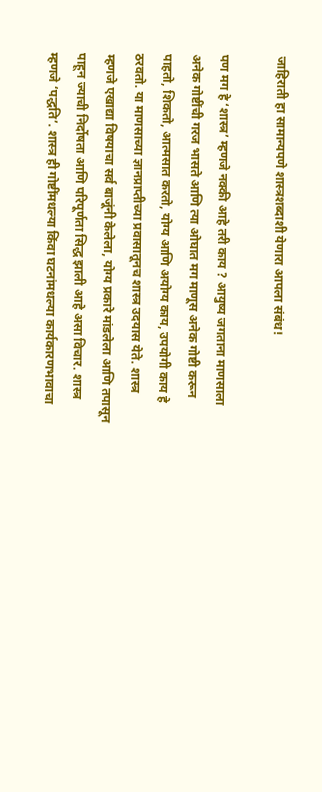जाहिराती हा सामान्यपणे शास्त्रशब्दाशी येणारा आपला संबंध!

पण मग हे ‘शास्त्र’ म्हणजे नक्की आहे तरी काय ? आयुष्य जगताना माणसाला अनेक गोष्टींची गरज भासते आणि त्या ओघात मग माणूस अनेक गोष्टी करून पाहतो, शिकतो, आत्मसात करतो, योग्य आणि अयोग्य काय, उपयोगी काय हे ठरवतो. या माणसाच्या ज्ञानप्राप्तीच्या प्रवासातूनच शास्त्र उदयास येते. शास्त्र म्हणजे एखाद्या विषयाचा सर्व बाजूंनी केलेला, योग्य प्रकारे मांडलेला आणि तपासून पाहून ज्याची निर्दोषता आणि परिपूर्णता सिद्ध झाली आहे असा विचार. शास्त्र म्हणजे ‘पद्धति’. शास्त्र ही गोष्टींमधल्या किंवा घटनांमधल्या कार्यकारणभावाचा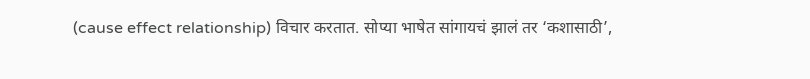(cause effect relationship) विचार करतात. सोप्या भाषेत सांगायचं झालं तर ‘कशासाठी’,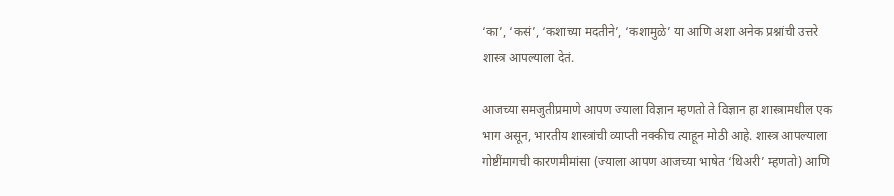‘का’, ‘कसं’, ‘कशाच्या मदतीने’, ‘कशामुळे’ या आणि अशा अनेक प्रश्नांची उत्तरे शास्त्र आपल्याला देतं.

आजच्या समजुतीप्रमाणे आपण ज्याला विज्ञान म्हणतो ते विज्ञान हा शास्त्रामधील एक भाग असून, भारतीय शास्त्रांची व्याप्ती नक्कीच त्याहून मोठी आहे. शास्त्र आपल्याला गोष्टींमागची कारणमीमांसा (ज्याला आपण आजच्या भाषेत ‘थिअरी’ म्हणतो) आणि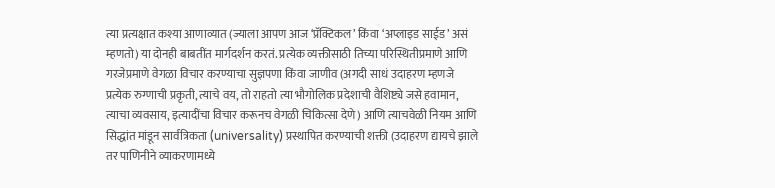त्या प्रत्यक्षात कश्या आणाव्यात (ज्याला आपण आज ‘प्रॅक्टिकल’ किंवा ‘अप्लाइड साईड’ असं म्हणतो) या दोनही बाबतींत मार्गदर्शन करतं. प्रत्येक व्यक्तीसाठी तिच्या परिस्थितीप्रमाणे आणि गरजेप्रमाणे वेगळा विचार करण्याचा सुज्ञपणा किंवा जाणीव (अगदी साधं उदाहरण म्हणजे प्रत्येक रुग्णाची प्रकृती, त्याचे वय, तो राहतो त्या भौगोलिक प्रदेशाची वैशिष्ट्ये जसे हवामान, त्याचा व्यवसाय, इत्यादींचा विचार करूनच वेगळी चिकित्सा देणे) आणि त्याचवेळी नियम आणि सिद्धांत मांडून सार्वत्रिकता (universality) प्रस्थापित करण्याची शक्ती (उदाहरण द्यायचे झाले तर पाणिनीने व्याकरणामध्ये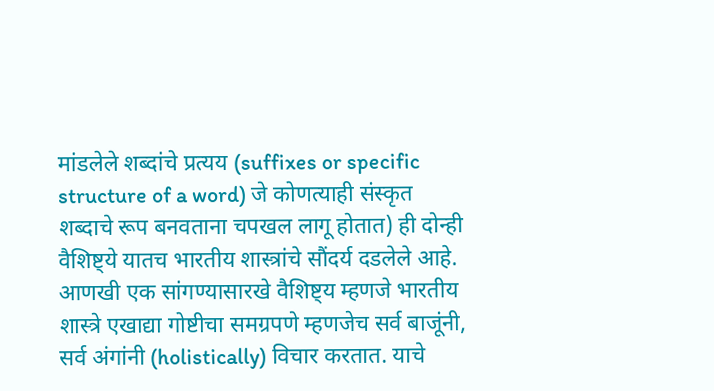मांडलेले शब्दांचे प्रत्यय (suffixes or specific structure of a word) जे कोणत्याही संस्कृत शब्दाचे रूप बनवताना चपखल लागू होतात) ही दोन्ही वैशिष्ट्ये यातच भारतीय शास्त्रांचे सौंदर्य दडलेले आहे. आणखी एक सांगण्यासारखे वैशिष्ट्य म्हणजे भारतीय शास्त्रे एखाद्या गोष्टीचा समग्रपणे म्हणजेच सर्व बाजूंनी, सर्व अंगांनी (holistically) विचार करतात. याचे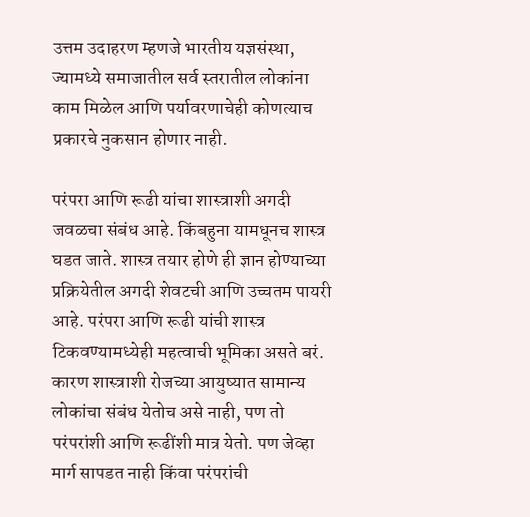उत्तम उदाहरण म्हणजे भारतीय यज्ञसंस्था, ज्यामध्ये समाजातील सर्व स्तरातील लोकांना काम मिळेल आणि पर्यावरणाचेही कोणत्याच प्रकारचे नुकसान होणार नाही.

परंपरा आणि रूढी यांचा शास्त्राशी अगदी जवळचा संबंध आहे. किंबहुना यामधूनच शास्त्र घडत जाते. शास्त्र तयार होणे ही ज्ञान होण्याच्या प्रक्रियेतील अगदी शेवटची आणि उच्चतम पायरी आहे. परंपरा आणि रूढी यांची शास्त्र टिकवण्यामध्येही महत्वाची भूमिका असते बरं. कारण शास्त्राशी रोजच्या आयुष्यात सामान्य लोकांचा संबंध येतोच असे नाही, पण तो परंपरांशी आणि रूढींशी मात्र येतो. पण जेव्हा मार्ग सापडत नाही किंवा परंपरांची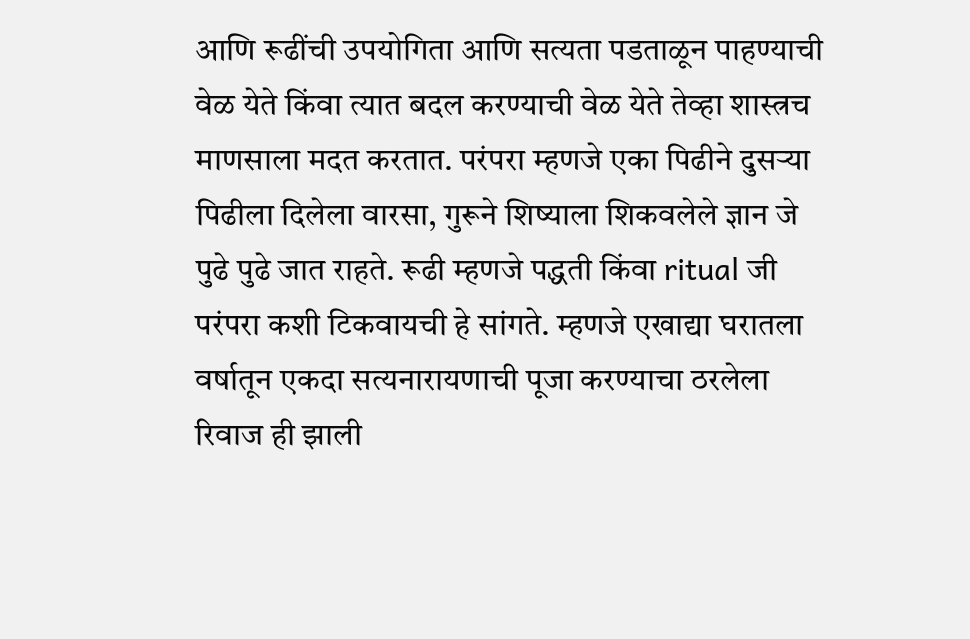आणि रूढींची उपयोगिता आणि सत्यता पडताळून पाहण्याची वेळ येते किंवा त्यात बदल करण्याची वेळ येते तेव्हा शास्त्रच माणसाला मदत करतात. परंपरा म्हणजे एका पिढीने दुसऱ्या पिढीला दिलेला वारसा, गुरूने शिष्याला शिकवलेले ज्ञान जे पुढे पुढे जात राहते. रूढी म्हणजे पद्धती किंवा ritual जी परंपरा कशी टिकवायची हे सांगते. म्हणजे एखाद्या घरातला वर्षातून एकदा सत्यनारायणाची पूजा करण्याचा ठरलेला रिवाज ही झाली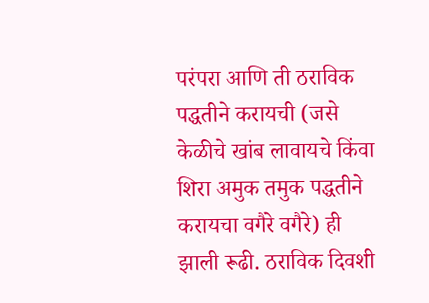परंपरा आणि ती ठराविक पद्धतीने करायची (जसे केळीचे खांब लावायचे किंवा शिरा अमुक तमुक पद्धतीने करायचा वगैरे वगैरे) ही झाली रूढी. ठराविक दिवशी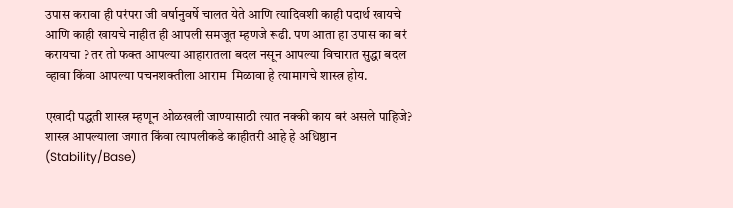उपास करावा ही परंपरा जी वर्षानुवर्षे चालत येते आणि त्यादिवशी काही पदार्थ खायचे आणि काही खायचे नाहीत ही आपली समजूत म्हणजे रूढी. पण आता हा उपास का बरं करायचा ? तर तो फक्त आपल्या आहारातला बदल नसून आपल्या विचारात सुद्धा बदल व्हावा किंवा आपल्या पचनशक्तीला आराम  मिळावा हे त्यामागचे शास्त्र होय.

एखादी पद्धती शास्त्र म्हणून ओळखली जाण्यासाठी त्यात नक्की काय बरं असले पाहिजे? शास्त्र आपल्याला जगात किंवा त्यापलीकडे काहीतरी आहे हे अधिष्ठान (Stability/Base)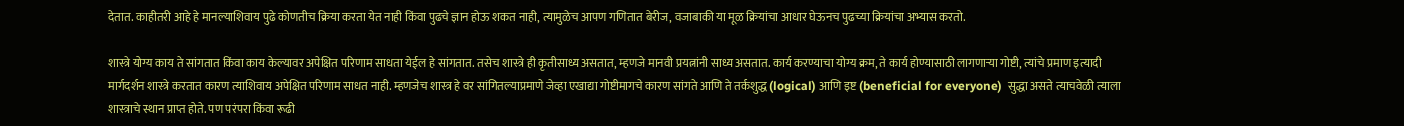देतात. काहीतरी आहे हे मानल्याशिवाय पुढे कोणतीच क्रिया करता येत नाही किंवा पुढचे ज्ञान होऊ शकत नाही, त्यामुळेच आपण गणितात बेरीज, वजाबाकी या मूळ क्रियांचा आधार घेऊनच पुढच्या क्रियांचा अभ्यास करतो.

शास्त्रे योग्य काय ते सांगतात किंवा काय केल्यावर अपेक्षित परिणाम साधता येईल हे सांगतात. तसेच शास्त्रे ही कृतीसाध्य असतात, म्हणजे मानवी प्रयत्नांनी साध्य असतात. कार्य करण्याचा योग्य क्रम, ते कार्य होण्यासाठी लागणाऱ्या गोष्टी, त्यांचे प्रमाण इत्यादी मार्गदर्शन शास्त्रे करतात कारण त्याशिवाय अपेक्षित परिणाम साधत नाही. म्हणजेच शास्त्र हे वर सांगितल्याप्रमाणे जेव्हा एखाद्या गोष्टीमागचे कारण सांगते आणि ते तर्कशुद्ध (logical) आणि इष्ट (beneficial for everyone)  सुद्धा असते त्याचवेळी त्याला शास्त्राचे स्थान प्राप्त होते. पण परंपरा किंवा रूढी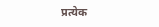प्रत्येक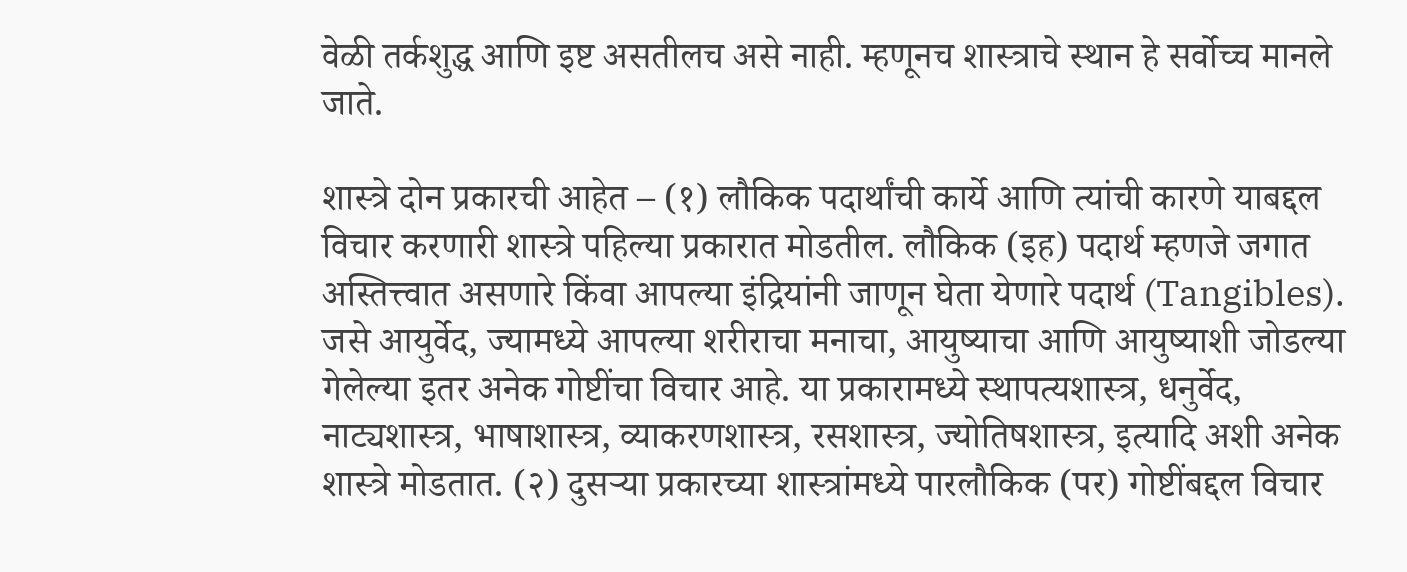वेळी तर्कशुद्ध आणि इष्ट असतीलच असे नाही. म्हणूनच शास्त्राचे स्थान हे सर्वोच्च मानले जाते.

शास्त्रे दोन प्रकारची आहेत – (१) लौकिक पदार्थांची कार्ये आणि त्यांची कारणे याबद्दल विचार करणारी शास्त्रे पहिल्या प्रकारात मोडतील. लौकिक (इह) पदार्थ म्हणजे जगात अस्तित्त्वात असणारे किंवा आपल्या इंद्रियांनी जाणून घेता येणारे पदार्थ (Tangibles). जसे आयुर्वेद, ज्यामध्ये आपल्या शरीराचा मनाचा, आयुष्याचा आणि आयुष्याशी जोडल्या गेलेल्या इतर अनेक गोष्टींचा विचार आहे. या प्रकारामध्ये स्थापत्यशास्त्र, धनुर्वेद, नाट्यशास्त्र, भाषाशास्त्र, व्याकरणशास्त्र, रसशास्त्र, ज्योतिषशास्त्र, इत्यादि अशी अनेक शास्त्रे मोडतात. (२) दुसऱ्या प्रकारच्या शास्त्रांमध्ये पारलौकिक (पर) गोष्टींबद्दल विचार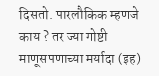दिसतो. पारलौकिक म्हणजे काय ? तर ज्या गोष्टी माणूसपणाच्या मर्यादा (इह)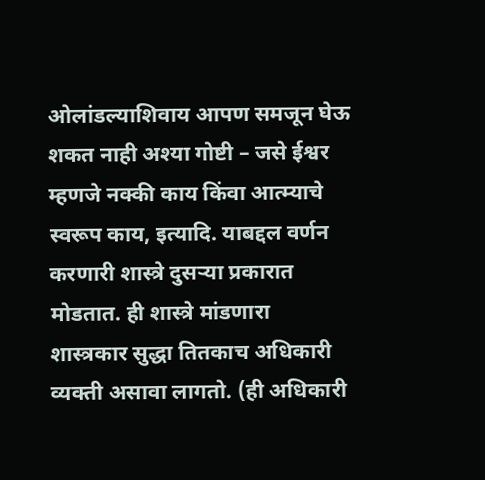ओलांडल्याशिवाय आपण समजून घेऊ शकत नाही अश्या गोष्टी – जसे ईश्वर म्हणजे नक्की काय किंवा आत्म्याचे स्वरूप काय, इत्यादि. याबद्दल वर्णन करणारी शास्त्रे दुसऱ्या प्रकारात मोडतात. ही शास्त्रे मांडणारा शास्त्रकार सुद्धा तितकाच अधिकारी व्यक्ती असावा लागतो. (ही अधिकारी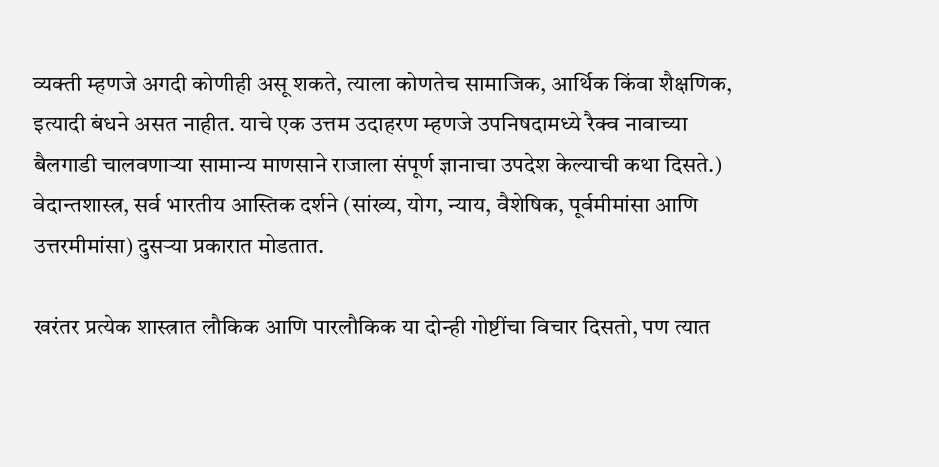व्यक्ती म्हणजे अगदी कोणीही असू शकते, त्याला कोणतेच सामाजिक, आर्थिक किंवा शैक्षणिक, इत्यादी बंधने असत नाहीत. याचे एक उत्तम उदाहरण म्हणजे उपनिषदामध्ये रैक्व नावाच्या बैलगाडी चालवणाऱ्या सामान्य माणसाने राजाला संपूर्ण ज्ञानाचा उपदेश केल्याची कथा दिसते.) वेदान्तशास्त्र, सर्व भारतीय आस्तिक दर्शने (सांख्य, योग, न्याय, वैशेषिक, पूर्वमीमांसा आणि उत्तरमीमांसा) दुसऱ्या प्रकारात मोडतात.

खरंतर प्रत्येक शास्त्रात लौकिक आणि पारलौकिक या दोन्ही गोष्टींचा विचार दिसतो, पण त्यात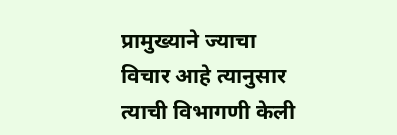प्रामुख्याने ज्याचा विचार आहे त्यानुसार त्याची विभागणी केली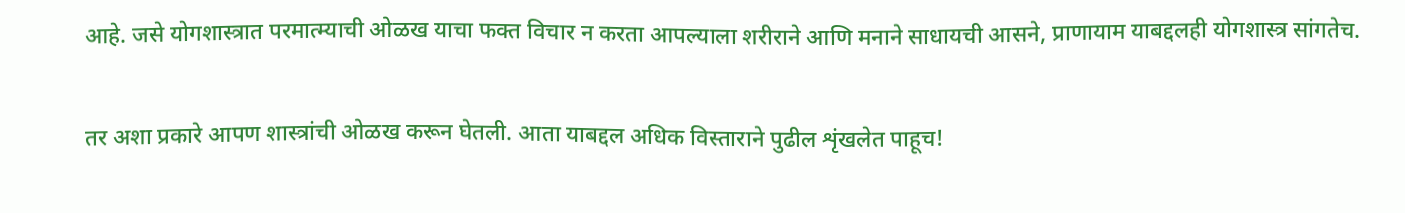आहे. जसे योगशास्त्रात परमात्म्याची ओळख याचा फक्त विचार न करता आपल्याला शरीराने आणि मनाने साधायची आसने, प्राणायाम याबद्दलही योगशास्त्र सांगतेच.

तर अशा प्रकारे आपण शास्त्रांची ओळख करून घेतली. आता याबद्दल अधिक विस्ताराने पुढील शृंखलेत पाहूच!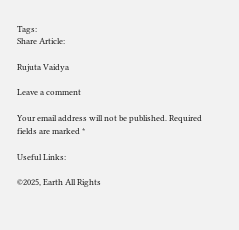Tags:
Share Article:

Rujuta Vaidya

Leave a comment

Your email address will not be published. Required fields are marked *

Useful Links:

©2025, Earth All Rights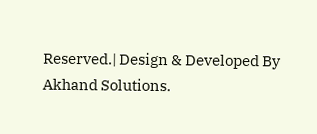Reserved.| Design & Developed By Akhand Solutions.